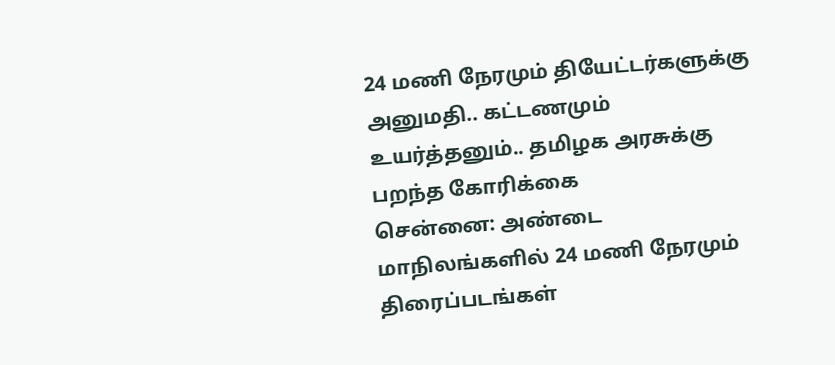24 மணி நேரமும் தியேட்டர்களுக்கு அனுமதி.. கட்டணமும் உயர்த்தனும்.. தமிழக அரசுக்கு பறந்த கோரிக்கை
சென்னை: அண்டை மாநிலங்களில் 24 மணி நேரமும் திரைப்படங்கள்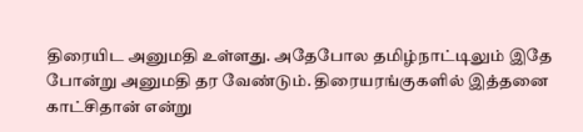திரையிட அனுமதி உள்ளது. அதேபோல தமிழ்நாட்டிலும் இதே போன்று அனுமதி தர வேண்டும். திரையரங்குகளில் இத்தனை காட்சிதான் என்று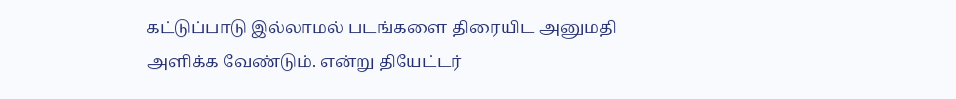கட்டுப்பாடு இல்லாமல் படங்களை திரையிட அனுமதி அளிக்க வேண்டும். என்று தியேட்டர்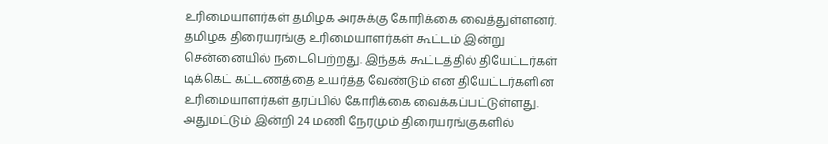உரிமையாளர்கள் தமிழக அரசுக்கு கோரிக்கை வைத்துள்ளனர்.
தமிழக திரையரங்கு உரிமையாளர்கள் கூட்டம் இன்று சென்னையில் நடைபெற்றது. இந்தக் கூட்டத்தில் தியேட்டர்கள் டிக்கெட் கட்டணத்தை உயர்த்த வேண்டும் என தியேட்டர்களின உரிமையாளர்கள் தரப்பில் கோரிக்கை வைக்கப்பட்டுள்ளது. அதுமட்டும் இன்றி 24 மணி நேரமும் திரையரங்குகளில்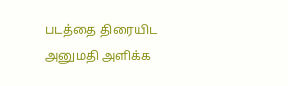படத்தை திரையிட அனுமதி அளிக்க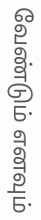வேண்டும் எனவும்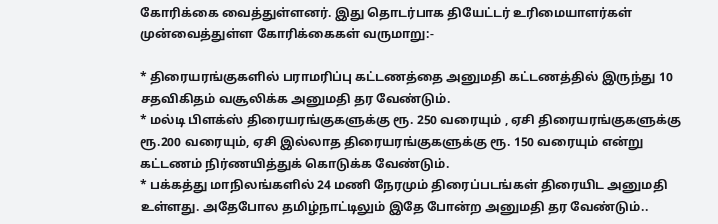கோரிக்கை வைத்துள்ளனர். இது தொடர்பாக தியேட்டர் உரிமையாளர்கள் முன்வைத்துள்ள கோரிக்கைகள் வருமாறு:-

* திரையரங்குகளில் பராமரிப்பு கட்டணத்தை அனுமதி கட்டணத்தில் இருந்து 10 சதவிகிதம் வசூலிக்க அனுமதி தர வேண்டும்.
* மல்டி பிளக்ஸ் திரையரங்குகளுக்கு ரூ. 250 வரையும் , ஏசி திரையரங்குகளுக்கு ரூ.200 வரையும், ஏசி இல்லாத திரையரங்குகளுக்கு ரூ. 150 வரையும் என்று கட்டணம் நிர்ணயித்துக் கொடுக்க வேண்டும்.
* பக்கத்து மாநிலங்களில் 24 மணி நேரமும் திரைப்படங்கள் திரையிட அனுமதி உள்ளது. அதேபோல தமிழ்நாட்டிலும் இதே போன்ற அனுமதி தர வேண்டும்..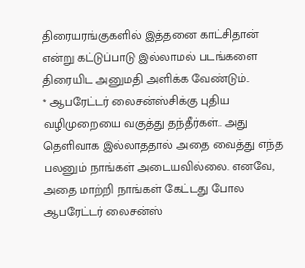திரையரங்குகளில் இத்தனை காட்சிதான் என்று கட்டுப்பாடு இல்லாமல் படங்களை திரையிட அனுமதி அளிக்க வேண்டும்..
* ஆபரேட்டர் லைசன்ஸ்சிக்கு புதிய வழிமுறையை வகுத்து தந்தீர்கள்.. அது தெளிவாக இல்லாததால் அதை வைத்து எந்த பலனும் நாங்கள் அடையவில்லை. எனவே, அதை மாற்றி நாங்கள் கேட்டது போல ஆபரேட்டர் லைசன்ஸ்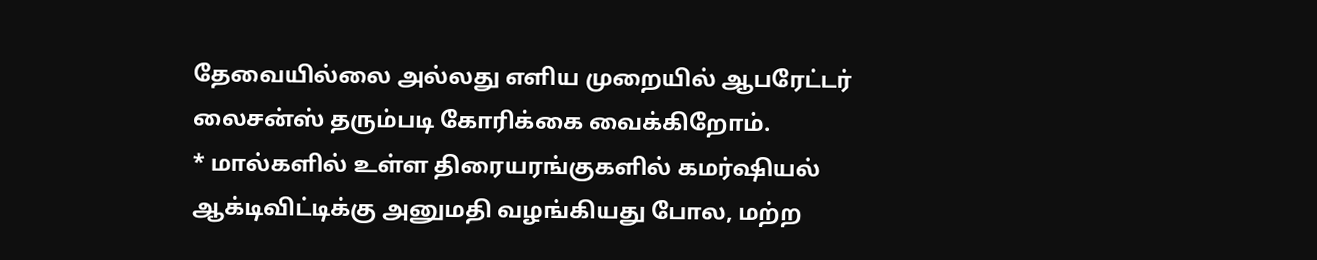தேவையில்லை அல்லது எளிய முறையில் ஆபரேட்டர் லைசன்ஸ் தரும்படி கோரிக்கை வைக்கிறோம்.
* மால்களில் உள்ள திரையரங்குகளில் கமர்ஷியல் ஆக்டிவிட்டிக்கு அனுமதி வழங்கியது போல, மற்ற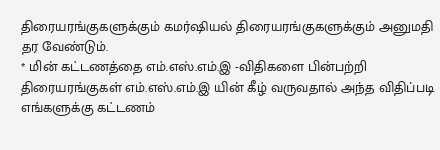திரையரங்குகளுக்கும் கமர்ஷியல் திரையரங்குகளுக்கும் அனுமதி தர வேண்டும்.
* மின் கட்டணத்தை எம்.எஸ்.எம்.இ -விதிகளை பின்பற்றி திரையரங்குகள் எம்.எஸ்.எம்.இ யின் கீழ் வருவதால் அந்த விதிப்படி எங்களுக்கு கட்டணம்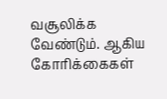வசூலிக்க வேண்டும். ஆகிய கோரிக்கைகள்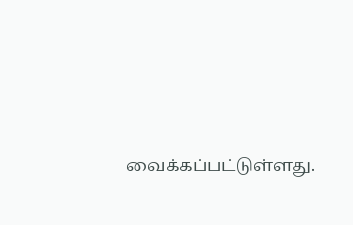வைக்கப்பட்டுள்ளது.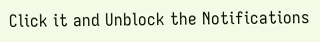Click it and Unblock the Notifications